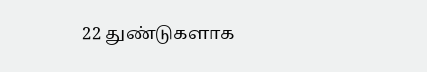22 துண்டுகளாக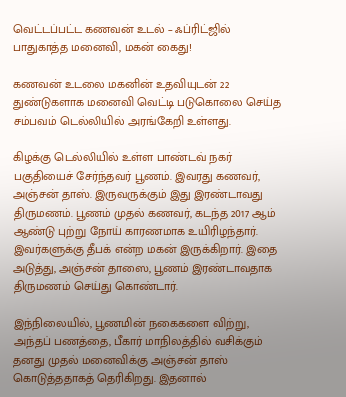வெட்டப்பட்ட கணவன் உடல் – ஃப்ரிட்ஜில் பாதுகாத்த மனைவி, மகன் கைது!

கணவன் உடலை மகனின் உதவியுடன் 22 துண்டுகளாக மனைவி வெட்டி படுகொலை செய்த சம்பவம் டெல்லியில் அரங்கேறி உள்ளது.

கிழக்கு டெல்லியில் உள்ள பாண்டவ் நகர் பகுதியைச் சேர்ந்தவர் பூணம். இவரது கணவர், அஞ்சன் தாஸ். இருவருக்கும் இது இரண்டாவது திருமணம். பூணம் முதல் கணவர், கடந்த 2017 ஆம் ஆண்டு புற்று நோய் காரணமாக உயிரிழந்தார். இவர்களுக்கு தீபக் என்ற மகன் இருக்கிறார். இதை அடுத்து, அஞ்சன் தாஸை, பூணம் இரண்டாவதாக திருமணம் செய்து கொண்டார்.

இந்நிலையில், பூணமின் நகைகளை விற்று, அந்தப் பணத்தை, பீகார் மாநிலத்தில் வசிக்கும் தனது முதல் மனைவிக்கு அஞ்சன் தாஸ் கொடுத்ததாகத் தெரிகிறது. இதனால்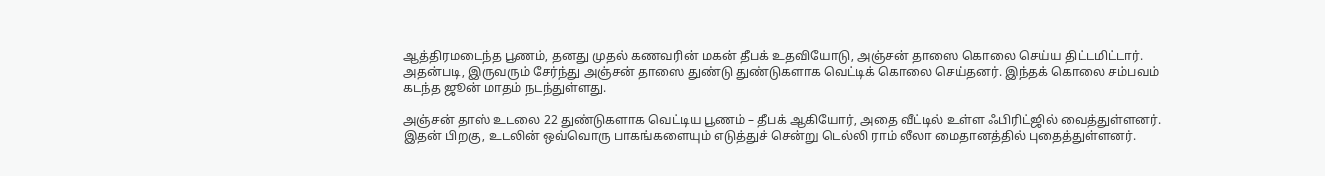ஆத்திரமடைந்த பூணம், தனது முதல் கணவரின் மகன் தீபக் உதவியோடு, அஞ்சன் தாஸை கொலை செய்ய திட்டமிட்டார். அதன்படி, இருவரும் சேர்ந்து அஞ்சன் தாஸை துண்டு துண்டுகளாக வெட்டிக் கொலை செய்தனர். இந்தக் கொலை சம்பவம் கடந்த ஜூன் மாதம் நடந்துள்ளது.

அஞ்சன் தாஸ் உடலை 22 துண்டுகளாக வெட்டிய பூணம் – தீபக் ஆகியோர், அதை வீட்டில் உள்ள ஃபிரிட்ஜில் வைத்துள்ளனர். இதன் பிறகு, உடலின் ஒவ்வொரு பாகங்களையும் எடுத்துச் சென்று டெல்லி ராம் லீலா மைதானத்தில் புதைத்துள்ளனர்.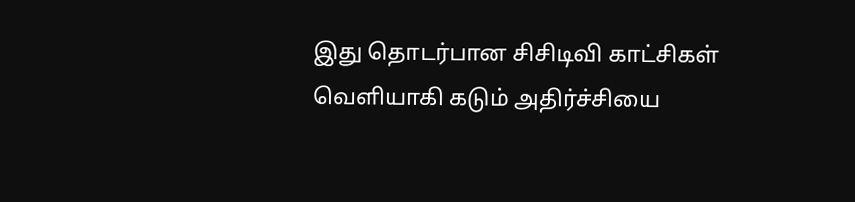இது தொடர்பான சிசிடிவி காட்சிகள் வெளியாகி கடும் அதிர்ச்சியை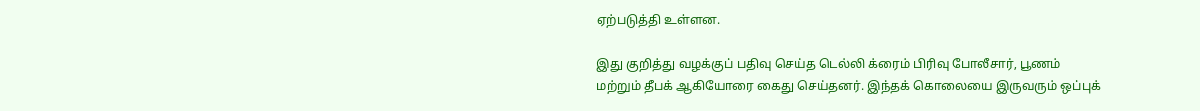ஏற்படுத்தி உள்ளன.

இது குறித்து வழக்குப் பதிவு செய்த டெல்லி க்ரைம் பிரிவு போலீசார், பூணம் மற்றும் தீபக் ஆகியோரை கைது செய்தனர். இந்தக் கொலையை இருவரும் ஒப்புக்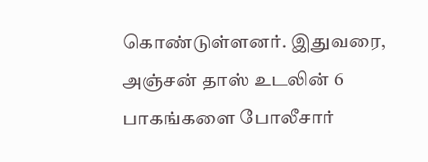கொண்டுள்ளனர். இதுவரை, அஞ்சன் தாஸ் உடலின் 6 பாகங்களை போலீசார்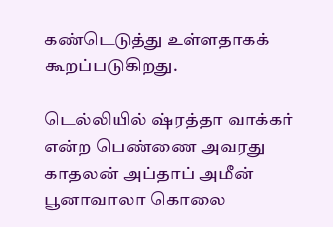கண்டெடுத்து உள்ளதாகக் கூறப்படுகிறது.

டெல்லியில் ஷ்ரத்தா வாக்கர் என்ற பெண்ணை அவரது காதலன் அப்தாப் அமீன் பூனாவாலா கொலை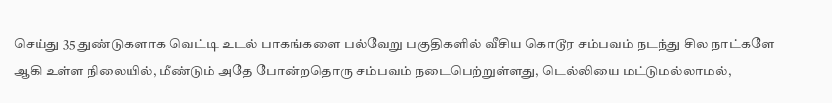செய்து 35 துண்டுகளாக வெட்டி உடல் பாகங்களை பல்வேறு பகுதிகளில் வீசிய கொடூர சம்பவம் நடந்து சில நாட்களே ஆகி உள்ள நிலையில், மீண்டும் அதே போன்றதொரு சம்பவம் நடைபெற்றுள்ளது, டெல்லியை மட்டுமல்லாமல்,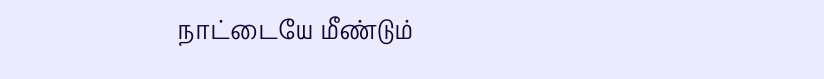நாட்டையே மீண்டும்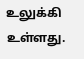உலுக்கி உள்ளது.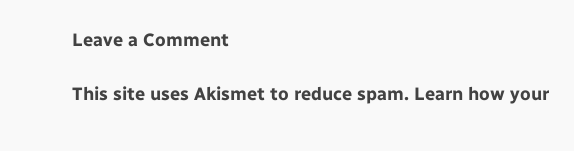Leave a Comment

This site uses Akismet to reduce spam. Learn how your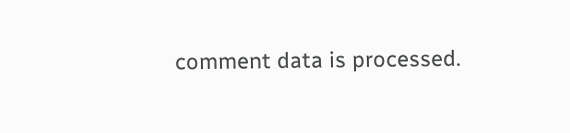comment data is processed.